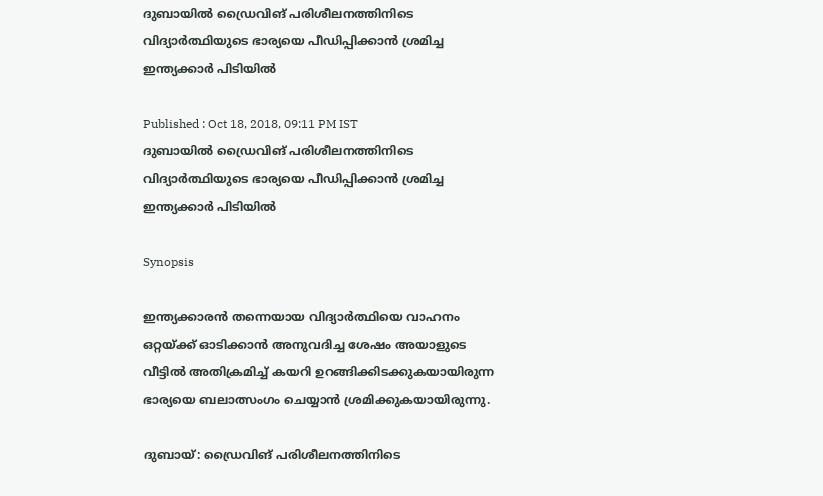ദുബായില്‍ ഡ്രൈവിങ് പരിശീലനത്തിനിടെ വിദ്യാര്‍ത്ഥിയുടെ ഭാര്യയെ പീഡിപ്പിക്കാന്‍ ശ്രമിച്ച ഇന്ത്യക്കാര്‍ പിടിയില്‍

Published : Oct 18, 2018, 09:11 PM IST
ദുബായില്‍ ഡ്രൈവിങ് പരിശീലനത്തിനിടെ വിദ്യാര്‍ത്ഥിയുടെ ഭാര്യയെ പീഡിപ്പിക്കാന്‍ ശ്രമിച്ച ഇന്ത്യക്കാര്‍ പിടിയില്‍

Synopsis

ഇന്ത്യക്കാരന്‍ തന്നെയായ വിദ്യാര്‍ത്ഥിയെ വാഹനം ഒറ്റയ്ക്ക് ഓടിക്കാന്‍ അനുവദിച്ച ശേഷം അയാളുടെ വീട്ടില്‍ അതിക്രമിച്ച് കയറി ഉറങ്ങിക്കിടക്കുകയായിരുന്ന ഭാര്യയെ ബലാത്സംഗം ചെയ്യാന്‍ ശ്രമിക്കുകയായിരുന്നു.

ദുബായ്: ഡ്രൈവിങ് പരിശീലനത്തിനിടെ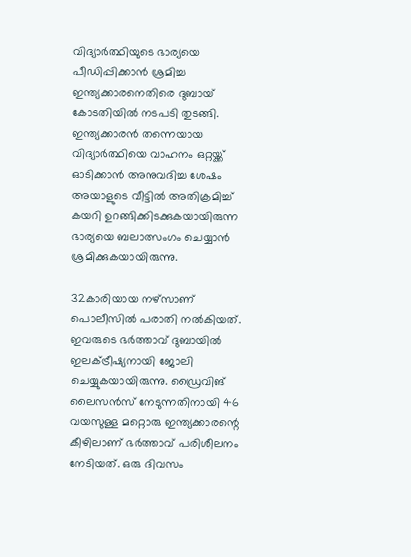വിദ്യാര്‍ത്ഥിയുടെ ഭാര്യയെ പീഡിപ്പിക്കാന്‍ ശ്രമിച്ച ഇന്ത്യക്കാരനെതിരെ ദുബായ് കോടതിയില്‍ നടപടി തുടങ്ങി. ഇന്ത്യക്കാരന്‍ തന്നെയായ വിദ്യാര്‍ത്ഥിയെ വാഹനം ഒറ്റയ്ക്ക് ഓടിക്കാന്‍ അനുവദിച്ച ശേഷം അയാളുടെ വീട്ടില്‍ അതിക്രമിച്ച് കയറി ഉറങ്ങിക്കിടക്കുകയായിരുന്ന ഭാര്യയെ ബലാത്സംഗം ചെയ്യാന്‍ ശ്രമിക്കുകയായിരുന്നു.

32കാരിയായ നഴ്സാണ് പൊലീസില്‍ പരാതി നല്‍കിയത്. ഇവരുടെ ഭര്‍ത്താവ് ദുബായില്‍ ഇലക്ട്രീഷ്യനായി ജോലി ചെയ്യുകയായിരുന്നു. ഡ്രൈവിങ് ലൈസന്‍സ് നേടുന്നതിനായി 46 വയസുള്ള മറ്റൊരു ഇന്ത്യക്കാരന്റെ കീഴിലാണ് ഭര്‍ത്താവ് പരിശീലനം നേടിയത്. ഒരു ദിവസം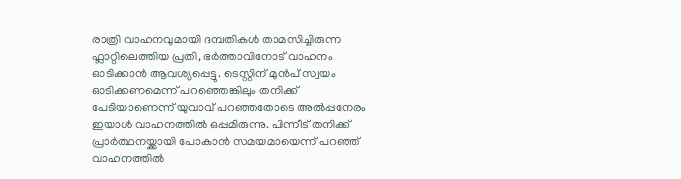രാത്രി വാഹനവുമായി ദമ്പതികള്‍ താമസിച്ചിരുന്ന ഫ്ലാറ്റിലെത്തിയ പ്രതി, ഭര്‍ത്താവിനോട് വാഹനം ഓടിക്കാന്‍ ആവശ്യപ്പെട്ടു. ടെസ്റ്റിന് മുന്‍പ് സ്വയം ഓടിക്കണമെന്ന് പറഞ്ഞെങ്കിലും തനിക്ക് പേടിയാണെന്ന് യുവാവ് പറഞ്ഞതോടെ അല്‍പ്പനേരം ഇയാള്‍ വാഹനത്തില്‍ ഒപ്പമിരുന്നു. പിന്നീട് തനിക്ക് പ്രാര്‍ത്ഥനയ്ക്കായി പോകാന്‍ സമയമായെന്ന് പറഞ്ഞ് വാഹനത്തില്‍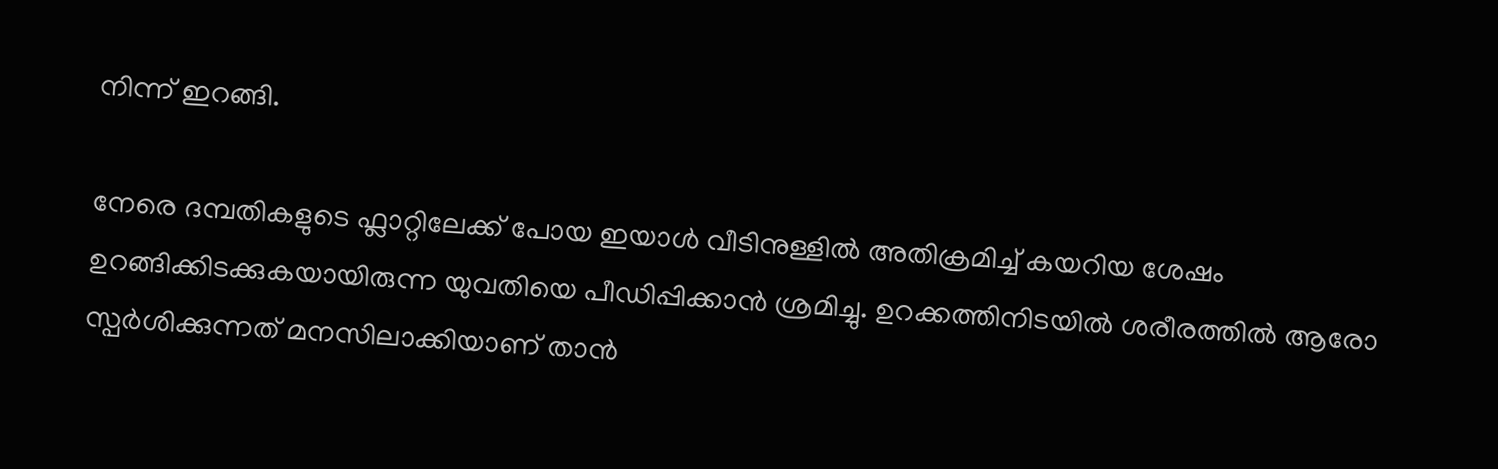നിന്ന് ഇറങ്ങി.

നേരെ ദമ്പതികളുടെ ഫ്ലാറ്റിലേക്ക് പോയ ഇയാള്‍ വീടിനുള്ളില്‍ അതിക്രമിച്ച് കയറിയ ശേഷം ഉറങ്ങിക്കിടക്കുകയായിരുന്ന യുവതിയെ പീഡിപ്പിക്കാന്‍ ശ്രമിച്ചു. ഉറക്കത്തിനിടയില്‍ ശരീരത്തില്‍ ആരോ സ്പര്‍ശിക്കുന്നത് മനസിലാക്കിയാണ് താന്‍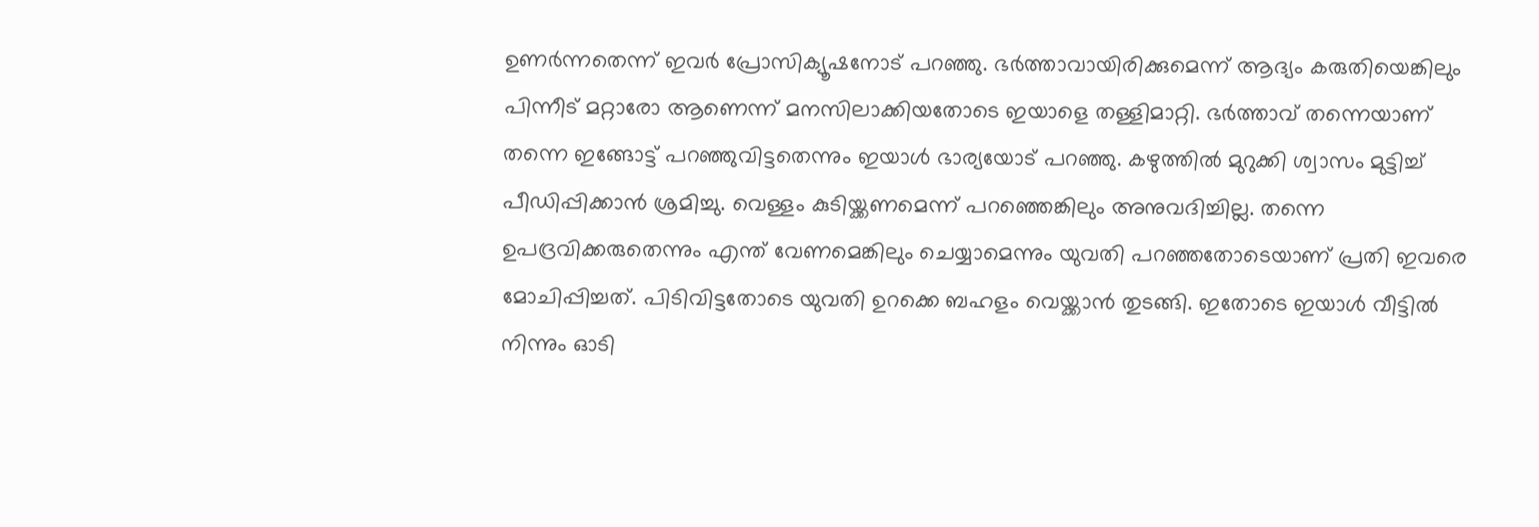ഉണര്‍ന്നതെന്ന് ഇവര്‍ പ്രോസിക്യൂഷനോട് പറഞ്ഞു. ഭര്‍ത്താവായിരിക്കുമെന്ന് ആദ്യം കരുതിയെങ്കിലും പിന്നീട് മറ്റാരോ ആണെന്ന് മനസിലാക്കിയതോടെ ഇയാളെ തള്ളിമാറ്റി. ഭര്‍ത്താവ് തന്നെയാണ് തന്നെ ഇങ്ങോട്ട് പറഞ്ഞുവിട്ടതെന്നും ഇയാള്‍ ഭാര്യയോട് പറഞ്ഞു. കഴുത്തില്‍ മുറുക്കി ശ്വാസം മുട്ടിച്ച് പീഡിപ്പിക്കാന്‍ ശ്രമിച്ചു. വെള്ളം കുടിയ്ക്കണമെന്ന് പറഞ്ഞെങ്കിലും അനുവദിച്ചില്ല. തന്നെ ഉപദ്രവിക്കരുതെന്നും എന്ത് വേണമെങ്കിലും ചെയ്യാമെന്നും യുവതി പറഞ്ഞതോടെയാണ് പ്രതി ഇവരെ മോചിപ്പിച്ചത്. പിടിവിട്ടതോടെ യുവതി ഉറക്കെ ബഹളം വെയ്ക്കാന്‍ തുടങ്ങി. ഇതോടെ ഇയാള്‍ വീട്ടില്‍ നിന്നും ഓടി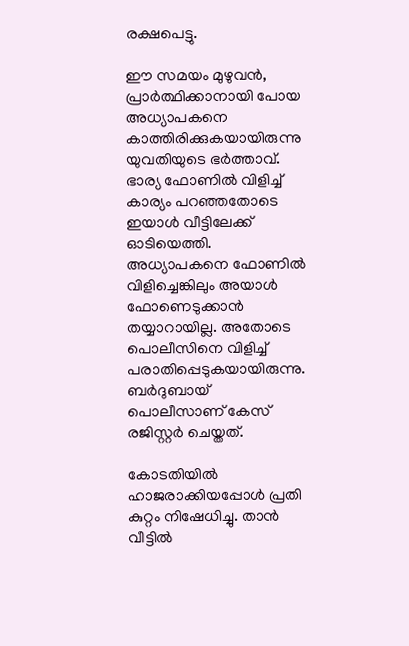രക്ഷപെട്ടു.

ഈ സമയം മുഴുവന്‍, പ്രാര്‍ത്ഥിക്കാനായി പോയ അധ്യാപകനെ കാത്തിരിക്കുകയായിരുന്നു യുവതിയുടെ ഭര്‍ത്താവ്. ഭാര്യ ഫോണില്‍ വിളിച്ച് കാര്യം പറഞ്ഞതോടെ ഇയാള്‍ വീട്ടിലേക്ക് ഓടിയെത്തി. അധ്യാപകനെ ഫോണില്‍ വിളിച്ചെങ്കിലും അയാള്‍ ഫോണെടുക്കാന്‍ തയ്യാറായില്ല. അതോടെ പൊലീസിനെ വിളിച്ച് പരാതിപ്പെടുകയായിരുന്നു. ബര്‍ദുബായ് പൊലീസാണ് കേസ് രജിസ്റ്റര്‍ ചെയ്തത്.

കോടതിയില്‍ ഹാജരാക്കിയപ്പോള്‍ പ്രതി കുറ്റം നിഷേധിച്ചു. താന്‍ വീട്ടില്‍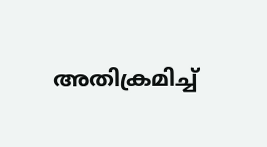അതിക്രമിച്ച്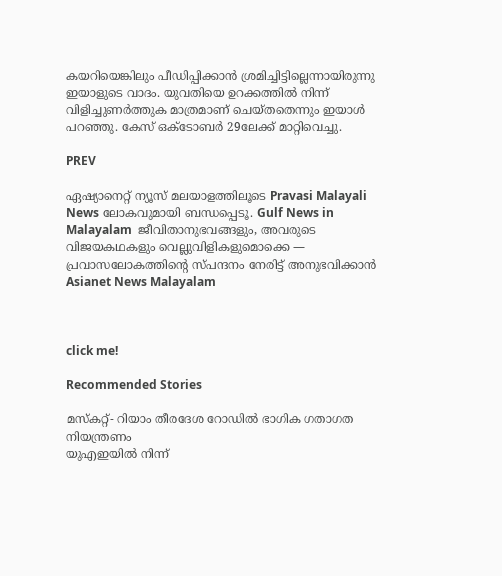കയറിയെങ്കിലും പീഡിപ്പിക്കാന്‍ ശ്രമിച്ചിട്ടില്ലെന്നായിരുന്നു ഇയാളുടെ വാദം. യുവതിയെ ഉറക്കത്തില്‍ നിന്ന് വിളിച്ചുണര്‍ത്തുക മാത്രമാണ് ചെയ്തതെന്നും ഇയാള്‍ പറഞ്ഞു. കേസ് ഒക്ടോബര്‍ 29ലേക്ക് മാറ്റിവെച്ചു.

PREV

ഏഷ്യാനെറ്റ് ന്യൂസ് മലയാളത്തിലൂടെ Pravasi Malayali News ലോകവുമായി ബന്ധപ്പെടൂ. Gulf News in Malayalam  ജീവിതാനുഭവങ്ങളും, അവരുടെ വിജയകഥകളും വെല്ലുവിളികളുമൊക്കെ — പ്രവാസലോകത്തിന്റെ സ്പന്ദനം നേരിട്ട് അനുഭവിക്കാൻ Asianet News Malayalam



click me!

Recommended Stories

മസ്‌കറ്റ്- റിയാം തീരദേശ റോഡിൽ ഭാഗിക ഗതാഗത നിയന്ത്രണം
യുഎഇയിൽ നിന്ന്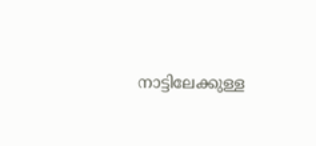നാട്ടിലേക്കുള്ള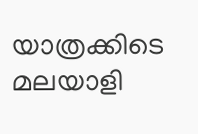യാത്രക്കിടെ മലയാളി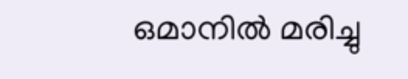ഒമാനിൽ മരിച്ചു